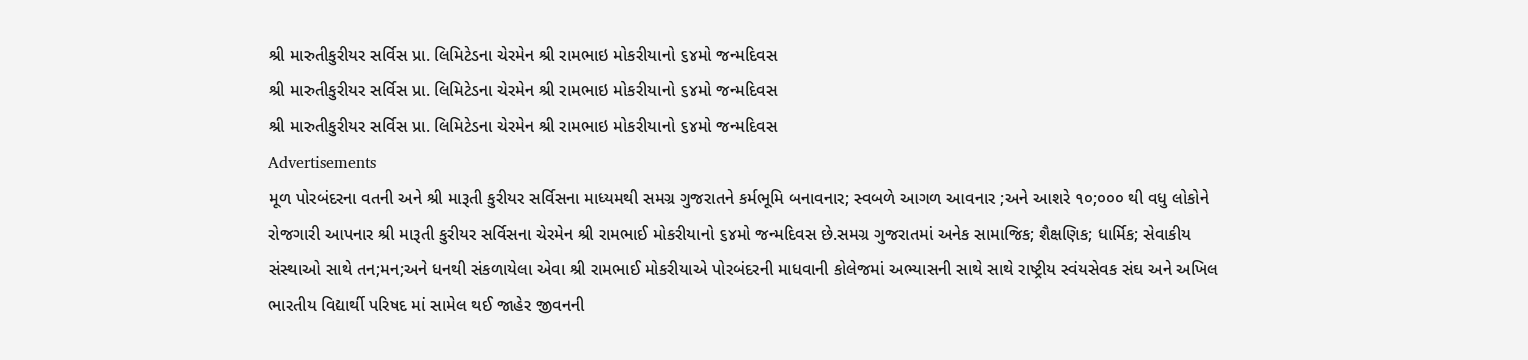શ્રી મારુતીકુરીયર સર્વિસ પ્રા. લિમિટેડના ચેરમેન શ્રી રામભાઇ મોકરીયાનો ૬૪મો જન્મદિવસ
શ્રી મારુતીકુરીયર સર્વિસ પ્રા. લિમિટેડના ચેરમેન શ્રી રામભાઇ મોકરીયાનો ૬૪મો જન્મદિવસ
શ્રી મારુતીકુરીયર સર્વિસ પ્રા. લિમિટેડના ચેરમેન શ્રી રામભાઇ મોકરીયાનો ૬૪મો જન્મદિવસ
Advertisements
મૂળ પોરબંદરના વતની અને શ્રી મારૂતી કુરીયર સર્વિસના માધ્યમથી સમગ્ર ગુજરાતને કર્મભૂમિ બનાવનાર; સ્વબળે આગળ આવનાર ;અને આશરે ૧૦;૦૦૦ થી વધુ લોકોને રોજગારી આપનાર શ્રી મારૂતી કુરીયર સર્વિસના ચેરમેન શ્રી રામભાઈ મોકરીયાનો ૬૪મો જન્મદિવસ છે.સમગ્ર ગુજરાતમાં અનેક સામાજિક; શૈક્ષણિક; ધાર્મિક; સેવાકીય સંસ્થાઓ સાથે તન;મન;અને ધનથી સંકળાયેલા એવા શ્રી રામભાઈ મોકરીયાએ પોરબંદરની માધવાની કોલેજમાં અભ્યાસની સાથે સાથે રાષ્ટ્રીય સ્વંયસેવક સંઘ અને અખિલ ભારતીય વિદ્યાર્થી પરિષદ માં સામેલ થઈ જાહેર જીવનની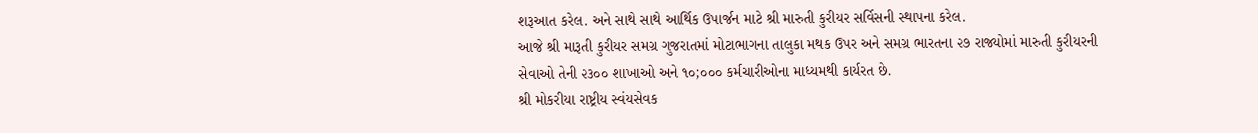શરૂઆત કરેલ. અને સાથે સાથે આર્થિક ઉપાર્જન માટે શ્રી મારુતી કુરીયર સર્વિસની સ્થાપના કરેલ.
આજે શ્રી મારૂતી કુરીયર સમગ્ર ગુજરાતમાં મોટાભાગના તાલુકા મથક ઉપર અને સમગ્ર ભારતના ૨૭ રાજ્યોમાં મારુતી કુરીયરની સેવાઓ તેની ૨૩૦૦ શાખાઓ અને ૧૦;૦૦૦ કર્મચારીઓના માધ્યમથી કાર્યરત છે.
શ્રી મોકરીયા રાષ્ટ્રીય સ્વંયસેવક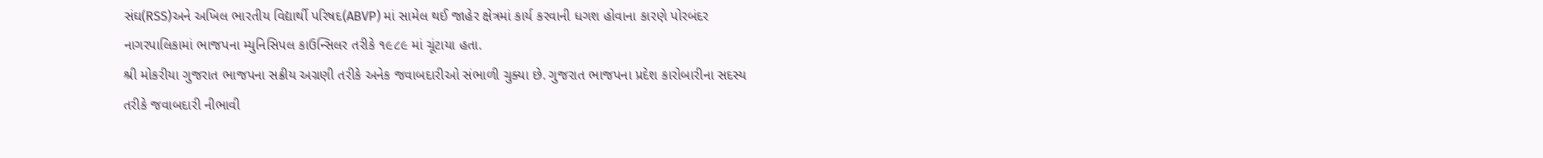સંઘ(RSS)અને અખિલ ભારતીય વિદ્યાર્થી પરિષદ(ABVP) માં સામેલ થઈ જાહેર ક્ષેત્રમાં કાર્ય કરવાની ધગશ હોવાના કારણે પોરબંદર નાગરપાલિકામાં ભાજપના મ્યુનિસિપલ કાઉન્સિલર તરીકે ૧૯૮૯ માં ચૂંટાયા હતા.
શ્રી મોકરીયા ગુજરાત ભાજપના સક્રીય અગ્રણી તરીકે અનેક જવાબદારીઓ સંભાળી ચુક્યા છે. ગુજરાત ભાજપના પ્રદેશ કારોબારીના સદસ્ય તરીકે જવાબદારી નીભાવી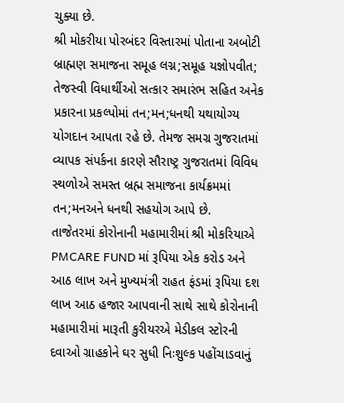ચુક્યા છે.
શ્રી મોકરીયા પોરબંદર વિસ્તારમાં પોતાના અબોટી બ્રાહ્મણ સમાજના સમૂહ લગ્ન;સમૂહ યજ્ઞોપવીત; તેજસ્વી વિધાર્થીઓ સત્કાર સમારંભ સહિત અનેક પ્રકારના પ્રકલ્પોમાં તન;મન;ધનથી યથાયોગ્ય યોગદાન આપતા રહે છે. તેમજ સમગ્ર ગુજરાતમાં વ્યાપક સંપર્કના કારણે સૌરાષ્ટ્ર ગુજરાતમાં વિવિધ સ્થળોએ સમસ્ત બ્રહ્મ સમાજના કાર્યક્રમમાં તન;મનઅને ધનથી સહયોગ આપે છે.
તાજેતરમાં કોરોનાની મહામારીમાં શ્રી મોકરિયાએ PMCARE FUND માં રૂપિયા એક કરોડ અને આઠ લાખ અને મુખ્યમંત્રી રાહત ફંડમાં રૂપિયા દશ લાખ આઠ હજાર આપવાની સાથે સાથે કોરોનાની મહામારીમાં મારૂતી કુરીયરએ મેડીકલ સ્ટોરની દવાઓ ગ્રાહકોને ઘર સુધી નિઃશુલ્ક પહોંચાડવાનું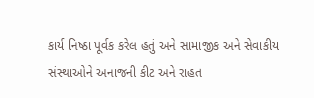કાર્ય નિષ્ઠા પૂર્વક કરેલ હતું અને સામાજીક અને સેવાકીય સંસ્થાઓને અનાજની કીટ અને રાહત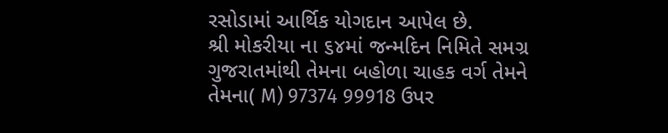રસોડામાં આર્થિક યોગદાન આપેલ છે.
શ્રી મોકરીયા ના ૬૪માં જન્મદિન નિમિતે સમગ્ર ગુજરાતમાંથી તેમના બહોળા ચાહક વર્ગ તેમને તેમના( M) 97374 99918 ઉપર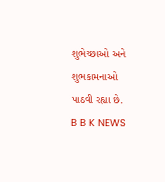શુભેચ્છાઓ અને શુભકામનાઓ પાઠવી રહ્યા છે.
B B K NEWS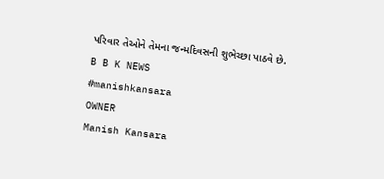પરિવાર તેઓને તેમના જન્મદિવસની શુભેચ્છા પાઠવે છે.
B B K NEWS
#manishkansara
OWNER
Manish Kansara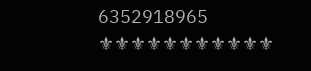6352918965
⚜⚜⚜⚜⚜⚜⚜⚜⚜⚜⚜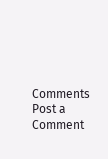Comments
Post a Comment